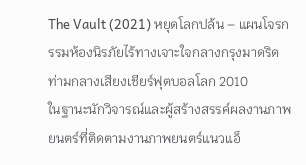The Vault (2021) หยุดโลกปล้น – แผนโจรกรรมห้องนิรภัยไร้ทางเจาะใจกลางกรุงมาดริด ท่ามกลางเสียงเชียร์ฟุตบอลโลก 2010
ในฐานะนักวิจารณ์และผู้สร้างสรรค์ผลงานภาพยนตร์ที่ติดตามงานภาพยนตร์แนวแอ็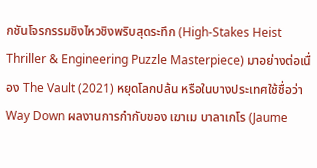กชันโจรกรรมชิงไหวชิงพริบสุดระทึก (High-Stakes Heist Thriller & Engineering Puzzle Masterpiece) มาอย่างต่อเนื่อง The Vault (2021) หยุดโลกปล้น หรือในบางประเทศใช้ชื่อว่า Way Down ผลงานการกำกับของ เฆาเม บาลาเกโร (Jaume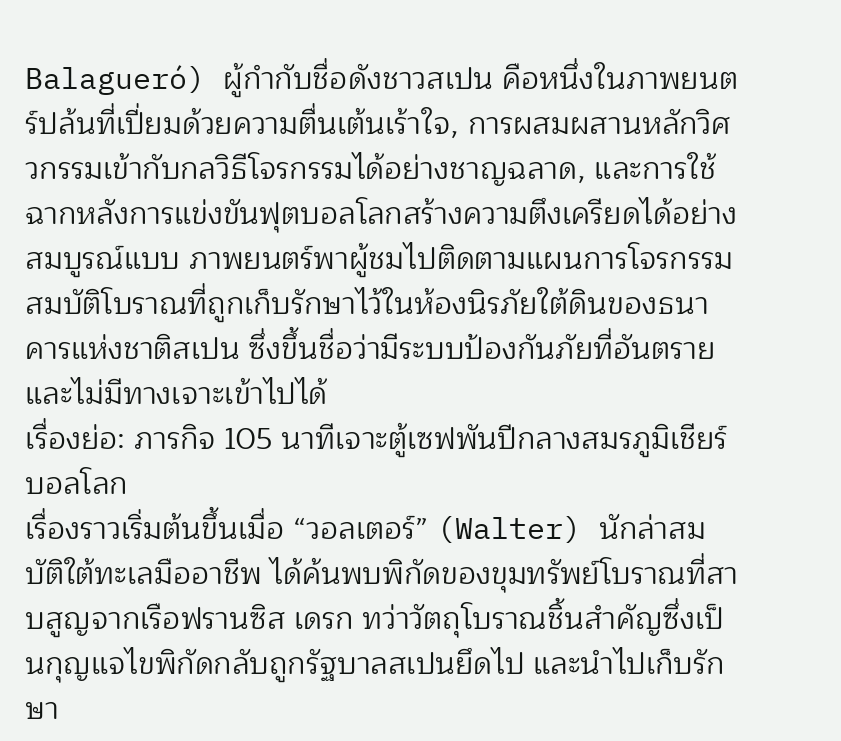Balagueró) ผู้กำกับชื่อดังชาวสเปน คือหนึ่งในภาพยนตร์ปล้นที่เปี่ยมด้วยความตื่นเต้นเร้าใจ, การผสมผสานหลักวิศวกรรมเข้ากับกลวิธีโจรกรรมได้อย่างชาญฉลาด, และการใช้ฉากหลังการแข่งขันฟุตบอลโลกสร้างความตึงเครียดได้อย่างสมบูรณ์แบบ ภาพยนตร์พาผู้ชมไปติดตามแผนการโจรกรรมสมบัติโบราณที่ถูกเก็บรักษาไว้ในห้องนิรภัยใต้ดินของธนาคารแห่งชาติสเปน ซึ่งขึ้นชื่อว่ามีระบบป้องกันภัยที่อันตรายและไม่มีทางเจาะเข้าไปได้
เรื่องย่อ: ภารกิจ 105 นาทีเจาะตู้เซฟพันปีกลางสมรภูมิเชียร์บอลโลก
เรื่องราวเริ่มต้นขึ้นเมื่อ “วอลเตอร์” (Walter) นักล่าสมบัติใต้ทะเลมืออาชีพ ได้ค้นพบพิกัดของขุมทรัพย์โบราณที่สาบสูญจากเรือฟรานซิส เดรก ทว่าวัตถุโบราณชิ้นสำคัญซึ่งเป็นกุญแจไขพิกัดกลับถูกรัฐบาลสเปนยึดไป และนำไปเก็บรักษา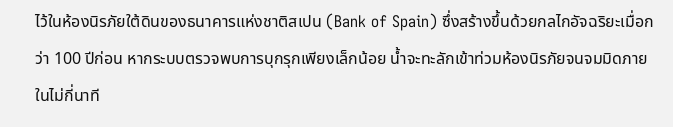ไว้ในห้องนิรภัยใต้ดินของธนาคารแห่งชาติสเปน (Bank of Spain) ซึ่งสร้างขึ้นด้วยกลไกอัจฉริยะเมื่อกว่า 100 ปีก่อน หากระบบตรวจพบการบุกรุกเพียงเล็กน้อย น้ำจะทะลักเข้าท่วมห้องนิรภัยจนจมมิดภายในไม่กี่นาที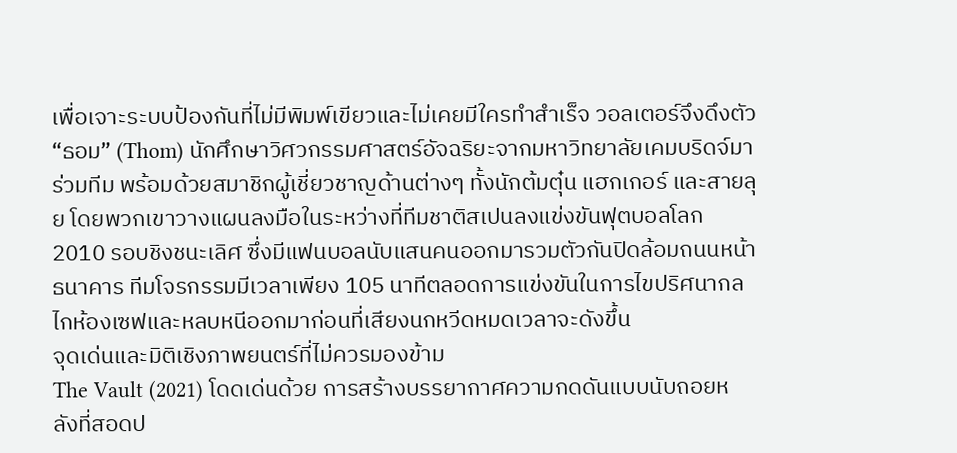เพื่อเจาะระบบป้องกันที่ไม่มีพิมพ์เขียวและไม่เคยมีใครทำสำเร็จ วอลเตอร์จึงดึงตัว “ธอม” (Thom) นักศึกษาวิศวกรรมศาสตร์อัจฉริยะจากมหาวิทยาลัยเคมบริดจ์มาร่วมทีม พร้อมด้วยสมาชิกผู้เชี่ยวชาญด้านต่างๆ ทั้งนักต้มตุ๋น แฮกเกอร์ และสายลุย โดยพวกเขาวางแผนลงมือในระหว่างที่ทีมชาติสเปนลงแข่งขันฟุตบอลโลก 2010 รอบชิงชนะเลิศ ซึ่งมีแฟนบอลนับแสนคนออกมารวมตัวกันปิดล้อมถนนหน้าธนาคาร ทีมโจรกรรมมีเวลาเพียง 105 นาทีตลอดการแข่งขันในการไขปริศนากลไกห้องเซฟและหลบหนีออกมาก่อนที่เสียงนกหวีดหมดเวลาจะดังขึ้น
จุดเด่นและมิติเชิงภาพยนตร์ที่ไม่ควรมองข้าม
The Vault (2021) โดดเด่นด้วย การสร้างบรรยากาศความกดดันแบบนับถอยหลังที่สอดป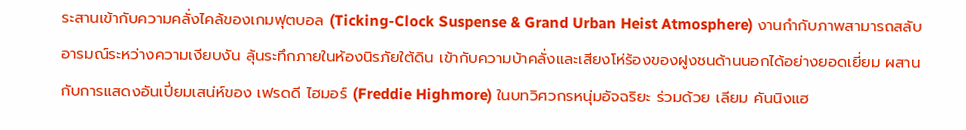ระสานเข้ากับความคลั่งไคล้ของเกมฟุตบอล (Ticking-Clock Suspense & Grand Urban Heist Atmosphere) งานกำกับภาพสามารถสลับอารมณ์ระหว่างความเงียบงัน ลุ้นระทึกภายในห้องนิรภัยใต้ดิน เข้ากับความบ้าคลั่งและเสียงโห่ร้องของฝูงชนด้านนอกได้อย่างยอดเยี่ยม ผสานกับการแสดงอันเปี่ยมเสน่ห์ของ เฟรดดี ไฮมอร์ (Freddie Highmore) ในบทวิศวกรหนุ่มอัจฉริยะ ร่วมด้วย เลียม คันนิงแฮ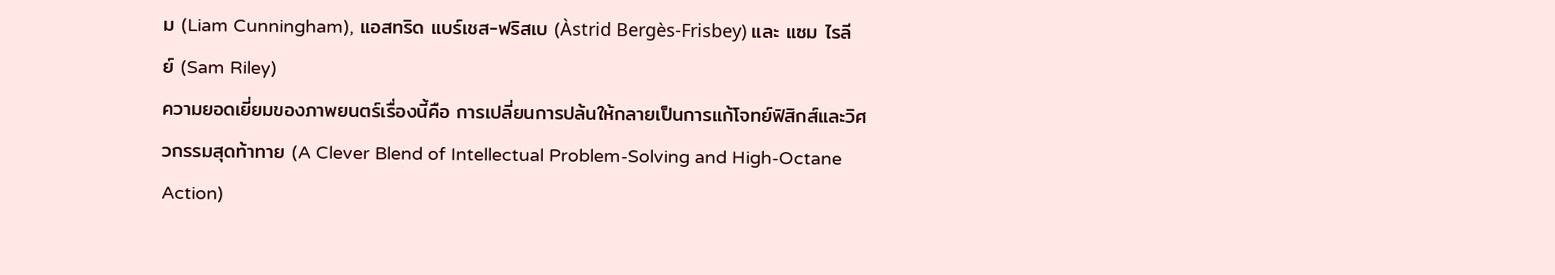ม (Liam Cunningham), แอสทริด แบร์เชส-ฟริสเบ (Àstrid Bergès-Frisbey) และ แซม ไรลีย์ (Sam Riley)
ความยอดเยี่ยมของภาพยนตร์เรื่องนี้คือ การเปลี่ยนการปล้นให้กลายเป็นการแก้โจทย์ฟิสิกส์และวิศวกรรมสุดท้าทาย (A Clever Blend of Intellectual Problem-Solving and High-Octane Action)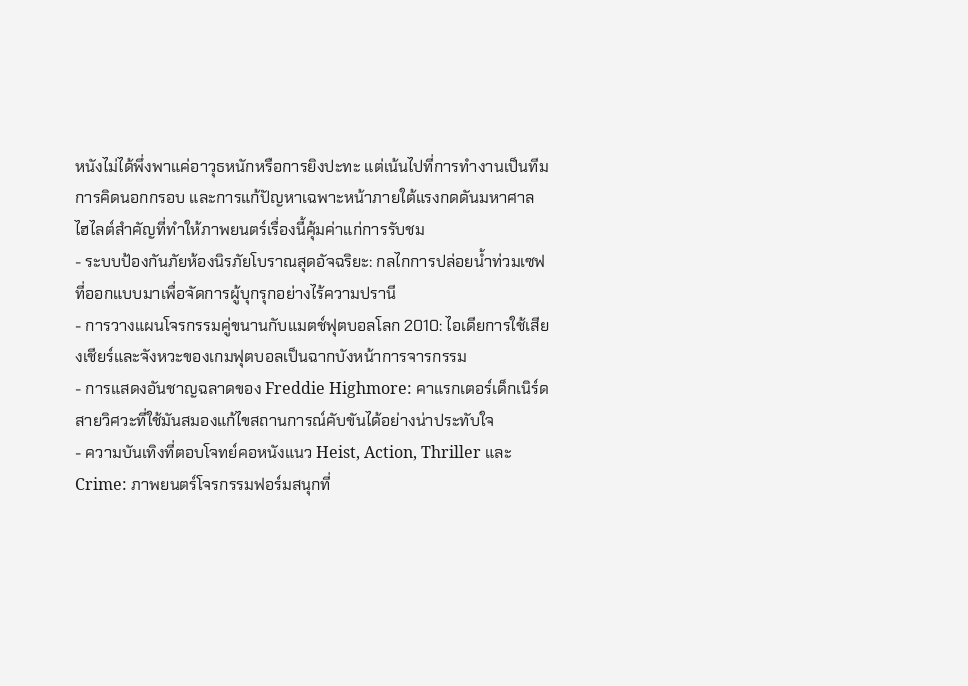หนังไม่ได้พึ่งพาแค่อาวุธหนักหรือการยิงปะทะ แต่เน้นไปที่การทำงานเป็นทีม การคิดนอกกรอบ และการแก้ปัญหาเฉพาะหน้าภายใต้แรงกดดันมหาศาล
ไฮไลต์สำคัญที่ทำให้ภาพยนตร์เรื่องนี้คุ้มค่าแก่การรับชม
- ระบบป้องกันภัยห้องนิรภัยโบราณสุดอัจฉริยะ: กลไกการปล่อยน้ำท่วมเซฟที่ออกแบบมาเพื่อจัดการผู้บุกรุกอย่างไร้ความปรานี
- การวางแผนโจรกรรมคู่ขนานกับแมตช์ฟุตบอลโลก 2010: ไอเดียการใช้เสียงเชียร์และจังหวะของเกมฟุตบอลเป็นฉากบังหน้าการจารกรรม
- การแสดงอันชาญฉลาดของ Freddie Highmore: คาแรกเตอร์เด็กเนิร์ดสายวิศวะที่ใช้มันสมองแก้ไขสถานการณ์คับขันได้อย่างน่าประทับใจ
- ความบันเทิงที่ตอบโจทย์คอหนังแนว Heist, Action, Thriller และ Crime: ภาพยนตร์โจรกรรมฟอร์มสนุกที่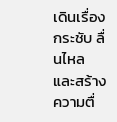เดินเรื่องกระชับ ลื่นไหล และสร้างความตื่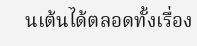นเต้นได้ตลอดทั้งเรื่อง